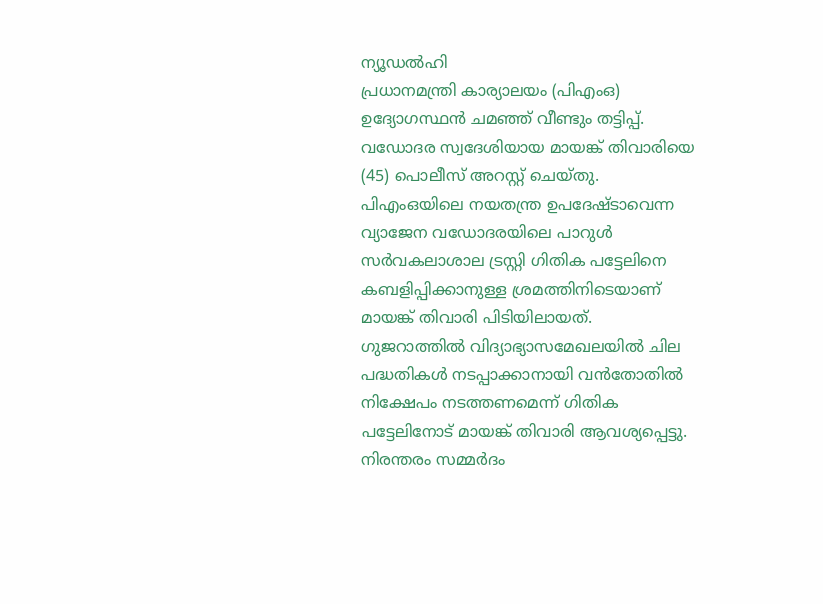ന്യൂഡൽഹി
പ്രധാനമന്ത്രി കാര്യാലയം (പിഎംഒ) ഉദ്യോഗസ്ഥൻ ചമഞ്ഞ് വീണ്ടും തട്ടിപ്പ്. വഡോദര സ്വദേശിയായ മായങ്ക് തിവാരിയെ (45) പൊലീസ് അറസ്റ്റ് ചെയ്തു. പിഎംഒയിലെ നയതന്ത്ര ഉപദേഷ്ടാവെന്ന വ്യാജേന വഡോദരയിലെ പാറുൾ സർവകലാശാല ട്രസ്റ്റി ഗിതിക പട്ടേലിനെ കബളിപ്പിക്കാനുള്ള ശ്രമത്തിനിടെയാണ് മായങ്ക് തിവാരി പിടിയിലായത്. ഗുജറാത്തിൽ വിദ്യാഭ്യാസമേഖലയിൽ ചില പദ്ധതികൾ നടപ്പാക്കാനായി വൻതോതിൽ നിക്ഷേപം നടത്തണമെന്ന് ഗിതിക പട്ടേലിനോട് മായങ്ക് തിവാരി ആവശ്യപ്പെട്ടു. നിരന്തരം സമ്മർദം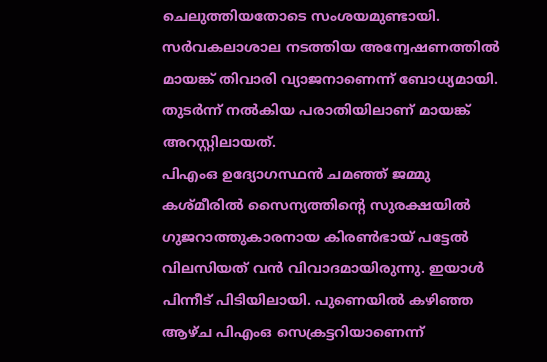ചെലുത്തിയതോടെ സംശയമുണ്ടായി. സർവകലാശാല നടത്തിയ അന്വേഷണത്തിൽ മായങ്ക് തിവാരി വ്യാജനാണെന്ന് ബോധ്യമായി. തുടർന്ന് നൽകിയ പരാതിയിലാണ് മായങ്ക് അറസ്റ്റിലായത്.
പിഎംഒ ഉദ്യോഗസ്ഥൻ ചമഞ്ഞ് ജമ്മു കശ്മീരിൽ സൈന്യത്തിന്റെ സുരക്ഷയിൽ ഗുജറാത്തുകാരനായ കിരൺഭായ് പട്ടേൽ വിലസിയത് വൻ വിവാദമായിരുന്നു. ഇയാൾ പിന്നീട് പിടിയിലായി. പുണെയിൽ കഴിഞ്ഞ ആഴ്ച പിഎംഒ സെക്രട്ടറിയാണെന്ന്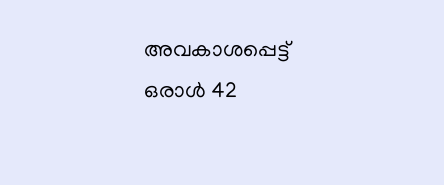അവകാശപ്പെട്ട് ഒരാൾ 42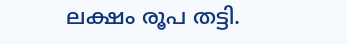ലക്ഷം രൂപ തട്ടി.